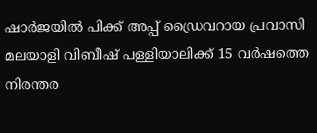ഷാർജയിൽ പിക്ക് അപ്പ് ഡ്രൈവറായ പ്രവാസി മലയാളി വിബീഷ് പള്ളിയാലിക്ക് 15 വർഷത്തെ നിരന്തര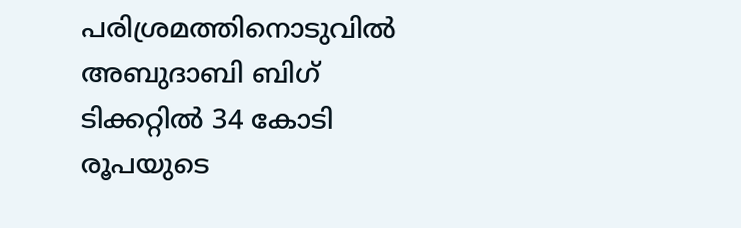പരിശ്രമത്തിനൊടുവിൽ അബുദാബി ബിഗ് ടിക്കറ്റിൽ 34 കോടി രൂപയുടെ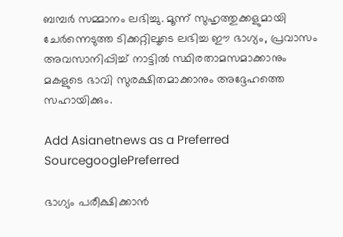ബമ്പർ സമ്മാനം ലഭിച്ചു. മൂന്ന് സുഹൃത്തുക്കളുമായി ചേർന്നെടുത്ത ടിക്കറ്റിലൂടെ ലഭിച്ച ഈ ഭാഗ്യം, പ്രവാസം അവസാനിപ്പിച്ച് നാട്ടിൽ സ്ഥിരതാമസമാക്കാനും മകളുടെ ഭാവി സുരക്ഷിതമാക്കാനും അദ്ദേഹത്തെ സഹായിക്കും.

Add Asianetnews as a Preferred SourcegooglePreferred

ഭാഗ്യം പരീക്ഷിക്കാൻ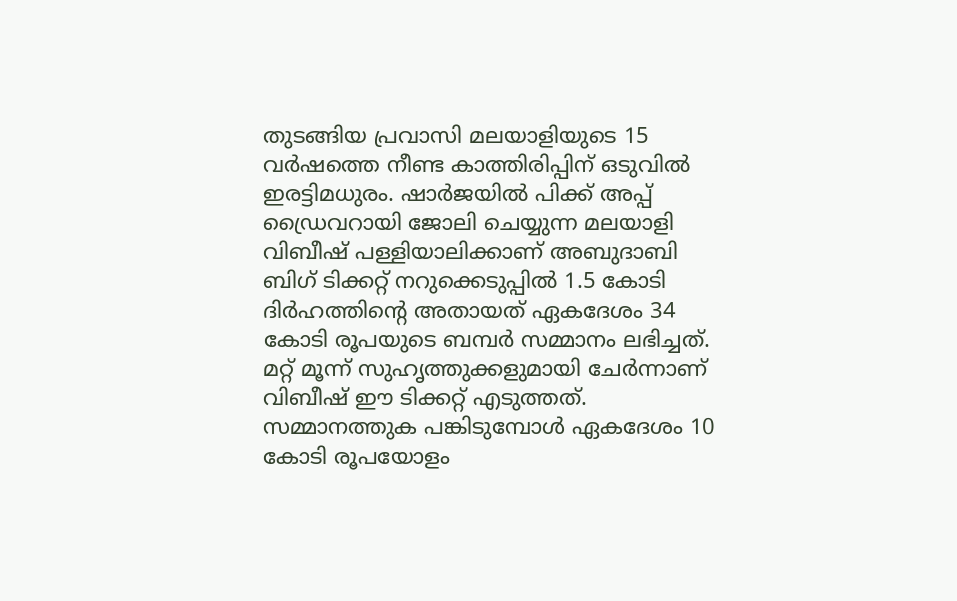തുടങ്ങിയ പ്രവാസി മലയാളിയുടെ 15 വർഷത്തെ നീണ്ട കാത്തിരിപ്പിന് ഒടുവിൽ ഇരട്ടിമധുരം. ഷാർജയിൽ പിക്ക് അപ്പ് ഡ്രൈവറായി ജോലി ചെയ്യുന്ന മലയാളി വിബീഷ് പള്ളിയാലിക്കാണ് അബുദാബി ബിഗ് ടിക്കറ്റ് നറുക്കെടുപ്പിൽ 1.5 കോടി ദിർഹത്തിന്‍റെ അതായത് ഏകദേശം 34 കോടി രൂപയുടെ ബമ്പർ സമ്മാനം ലഭിച്ചത്. മറ്റ് മൂന്ന് സുഹൃത്തുക്കളുമായി ചേർന്നാണ് വിബീഷ് ഈ ടിക്കറ്റ് എടുത്തത്. സമ്മാനത്തുക പങ്കിടുമ്പോൾ ഏകദേശം 10 കോടി രൂപയോളം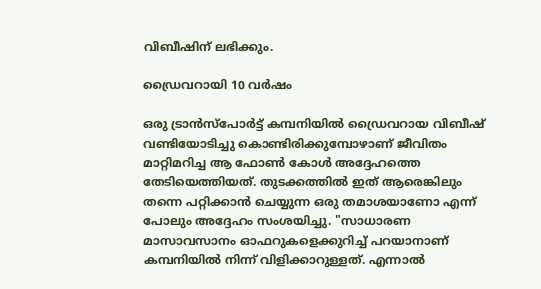വിബീഷിന് ലഭിക്കും.

ഡ്രൈവറായി 10 വർഷം

ഒരു ട്രാൻസ്പോർട്ട് കമ്പനിയിൽ ഡ്രൈവറായ വിബീഷ് വണ്ടിയോടിച്ചു കൊണ്ടിരിക്കുമ്പോഴാണ് ജീവിതം മാറ്റിമറിച്ച ആ ഫോൺ കോൾ അദ്ദേഹത്തെ തേടിയെത്തിയത്. തുടക്കത്തിൽ ഇത് ആരെങ്കിലും തന്നെ പറ്റിക്കാൻ ചെയ്യുന്ന ഒരു തമാശയാണോ എന്ന് പോലും അദ്ദേഹം സംശയിച്ചു. "സാധാരണ മാസാവസാനം ഓഫറുകളെക്കുറിച്ച് പറയാനാണ് കമ്പനിയിൽ നിന്ന് വിളിക്കാറുള്ളത്. എന്നാൽ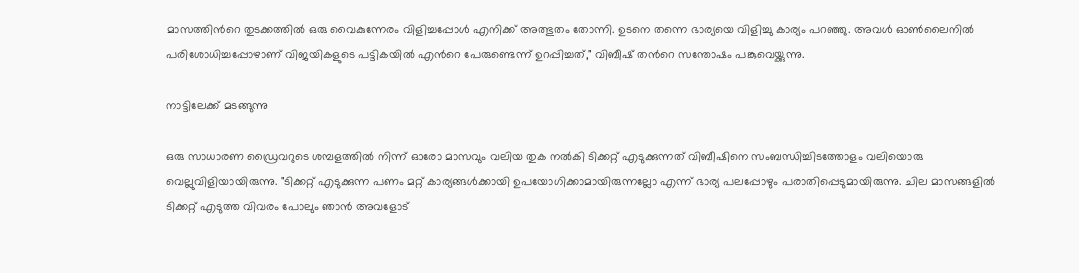മാസത്തിന്‍റെ തുടക്കത്തിൽ ഒരു വൈകുന്നേരം വിളിച്ചപ്പോൾ എനിക്ക് അത്ഭുതം തോന്നി. ഉടനെ തന്നെ ഭാര്യയെ വിളിച്ചു കാര്യം പറഞ്ഞു. അവൾ ഓൺലൈനിൽ പരിശോധിച്ചപ്പോഴാണ് വിജയികളുടെ പട്ടികയിൽ എന്‍റെ പേരുണ്ടെന്ന് ഉറപ്പിച്ചത്," വിബീഷ് തന്‍റെ സന്തോഷം പങ്കുവെയ്ക്കുന്നു.

നാട്ടിലേക്ക് മടങ്ങുന്നു

ഒരു സാധാരണ ഡ്രൈവറുടെ ശമ്പളത്തിൽ നിന്ന് ഓരോ മാസവും വലിയ തുക നൽകി ടിക്കറ്റ് എടുക്കുന്നത് വിബീഷിനെ സംബന്ധിച്ചിടത്തോളം വലിയൊരു വെല്ലുവിളിയായിരുന്നു. "ടിക്കറ്റ് എടുക്കുന്ന പണം മറ്റ് കാര്യങ്ങൾക്കായി ഉപയോഗിക്കാമായിരുന്നല്ലോ എന്ന് ഭാര്യ പലപ്പോഴും പരാതിപ്പെടുമായിരുന്നു. ചില മാസങ്ങളിൽ ടിക്കറ്റ് എടുത്ത വിവരം പോലും ഞാൻ അവളോട്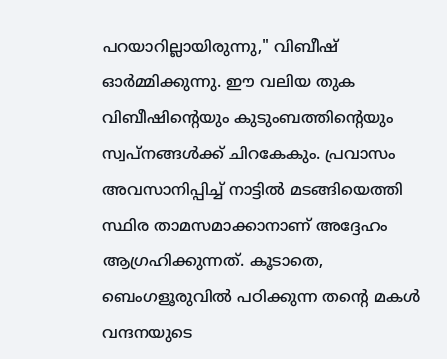പറയാറില്ലായിരുന്നു," വിബീഷ് ഓർമ്മിക്കുന്നു. ഈ വലിയ തുക വിബീഷിന്‍റെയും കുടുംബത്തിന്‍റെയും സ്വപ്നങ്ങൾക്ക് ചിറകേകും. പ്രവാസം അവസാനിപ്പിച്ച് നാട്ടിൽ മടങ്ങിയെത്തി സ്ഥിര താമസമാക്കാനാണ് അദ്ദേഹം ആഗ്രഹിക്കുന്നത്. കൂടാതെ, ബെംഗളൂരുവിൽ പഠിക്കുന്ന തന്‍റെ മകൾ വന്ദനയുടെ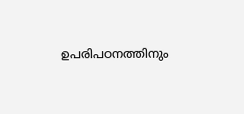ഉപരിപഠനത്തിനും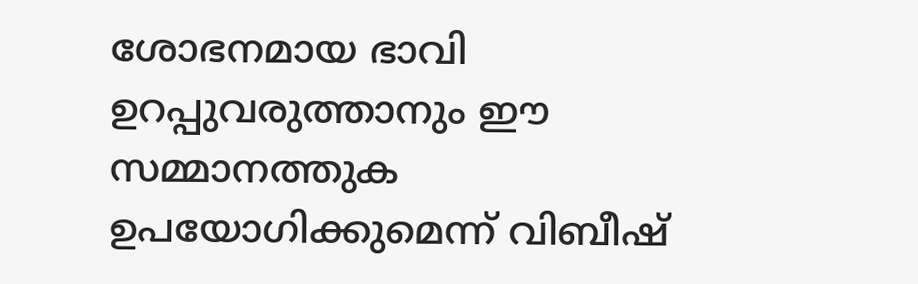ശോഭനമായ ഭാവി ഉറപ്പുവരുത്താനും ഈ സമ്മാനത്തുക ഉപയോഗിക്കുമെന്ന് വിബീഷ്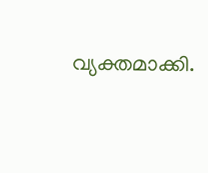വ്യക്തമാക്കി.